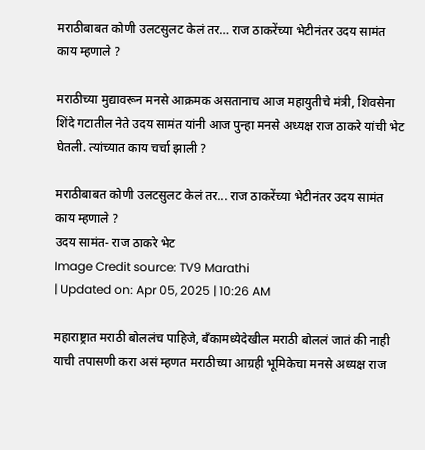मराठीबाबत कोणी उलटसुलट केलं तर… राज ठाकरेंच्या भेटीनंतर उदय सामंत काय म्हणाले ?

मराठीच्या मुद्यावरून मनसे आक्रमक असतानाच आज महायुतीचे मंत्री, शिवसेना शिंदे गटातील नेते उदय सामंत यांनी आज पुन्हा मनसे अध्यक्ष राज ठाकरे यांची भेट घेतली. त्यांच्यात काय चर्चा झाली ?

मराठीबाबत कोणी उलटसुलट केलं तर... राज ठाकरेंच्या भेटीनंतर उदय सामंत काय म्हणाले ?
उदय सामंत- राज ठाकरे भेट
Image Credit source: TV9 Marathi
| Updated on: Apr 05, 2025 | 10:26 AM

महाराष्ट्रात मराठी बोललंच पाहिजे, बँकामध्येदेखील मराठी बोललं जातं की नाही याची तपासणी करा असं म्हणत मराठीच्या आग्रही भूमिकेचा मनसे अध्यक्ष राज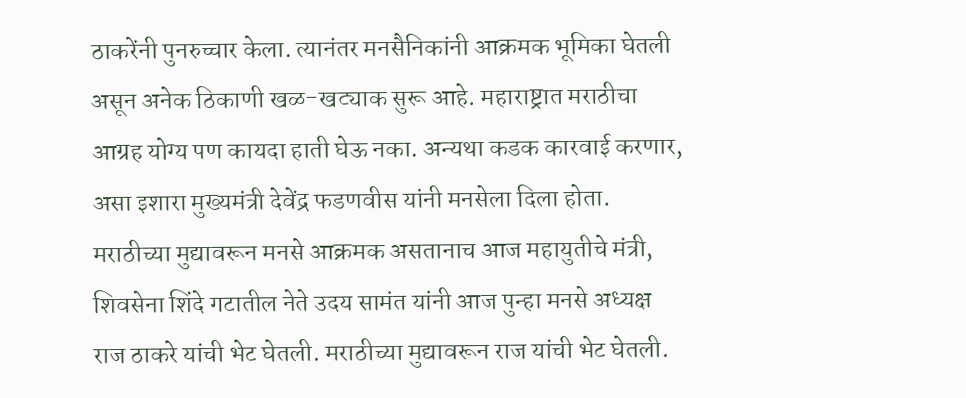ठाकरेंनी पुनरुच्चार केला. त्यानंतर मनसैनिकांनी आक्रमक भूमिका घेतली असून अनेक ठिकाणी खळ-खट्याक सुरू आहे. महाराष्ट्रात मराठीचा आग्रह योग्य पण कायदा हाती घेऊ नका. अन्यथा कडक कारवाई करणार, असा इशारा मुख्यमंत्री देवेंद्र फडणवीस यांनी मनसेला दिला होता. मराठीच्या मुद्यावरून मनसे आक्रमक असतानाच आज महायुतीचे मंत्री, शिवसेना शिंदे गटातील नेते उदय सामंत यांनी आज पुन्हा मनसे अध्यक्ष राज ठाकरे यांची भेट घेतली. मराठीच्या मुद्यावरून राज यांची भेट घेतली.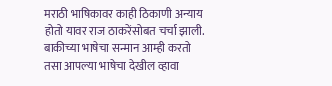मराठी भाषिकावर काही ठिकाणी अन्याय होतो यावर राज ठाकरेंसोबत चर्चा झाली. बाकीच्या भाषेचा सन्मान आम्ही करतो तसा आपल्या भाषेचा देखील व्हावा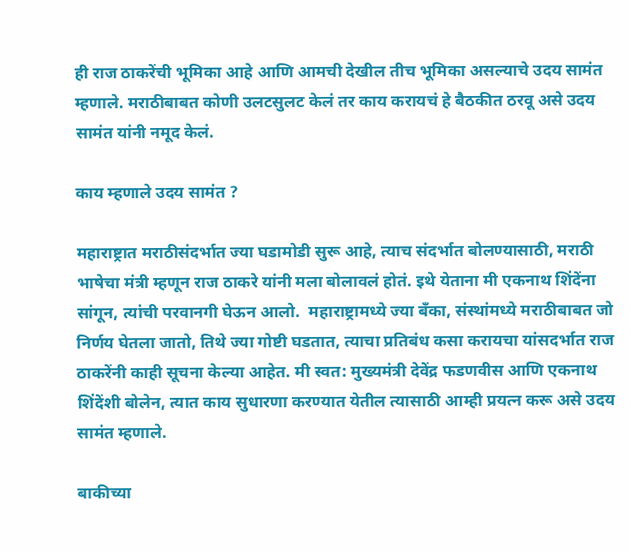ही राज ठाकरेंची भूमिका आहे आणि आमची देखील तीच भूमिका असल्याचे उदय सामंत म्हणाले. मराठीबाबत कोणी उलटसुलट केलं तर काय करायचं हे बैठकीत ठरवू असे उदय सामंत यांनी नमूद केलं.

काय म्हणाले उदय सामंत ?

महाराष्ट्रात मराठीसंदर्भात ज्या घडामोडी सुरू आहे, त्याच संदर्भात बोलण्यासाठी, मराठी भाषेचा मंत्री म्हणून राज ठाकरे यांनी मला बोलावलं होतं. इथे येताना मी एकनाथ शिंदेंना सांगून, त्यांची परवानगी घेऊन आलो.  महाराष्ट्रामध्ये ज्या बँका, संस्थांमध्ये मराठीबाबत जो निर्णय घेतला जातो, तिथे ज्या गोष्टी घडतात, त्याचा प्रतिबंध कसा करायचा यांसदर्भात राज ठाकरेंनी काही सूचना केल्या आहेत. मी स्वत: मुख्यमंत्री देवेंद्र फडणवीस आणि एकनाथ शिंदेंशी बोलेन, त्यात काय सुधारणा करण्यात येतील त्यासाठी आम्ही प्रयत्न करू असे उदय सामंत म्हणाले.

बाकीच्या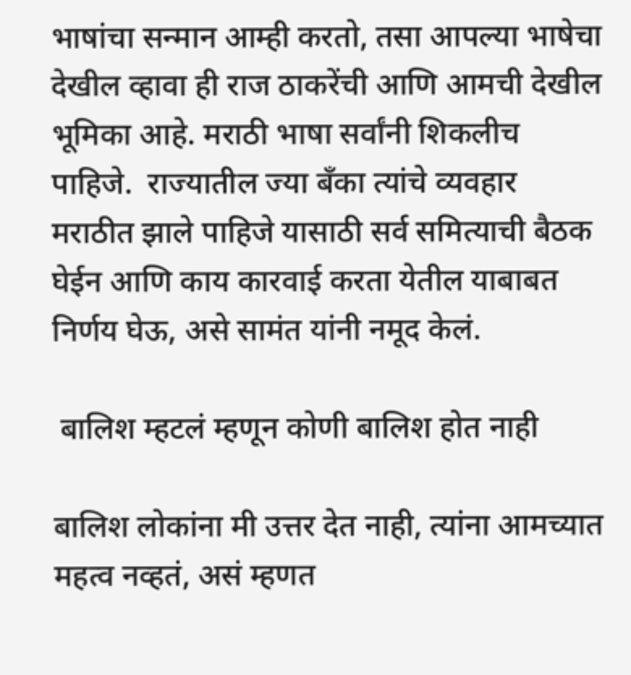भाषांचा सन्मान आम्ही करतो, तसा आपल्या भाषेचा देखील व्हावा ही राज ठाकरेंची आणि आमची देखील भूमिका आहे. मराठी भाषा सर्वांनी शिकलीच पाहिजे.  राज्यातील ज्या बँका त्यांचे व्यवहार मराठीत झाले पाहिजे यासाठी सर्व समित्याची बैठक घेईन आणि काय कारवाई करता येतील याबाबत निर्णय घेऊ, असे सामंत यांनी नमूद केलं.

 बालिश म्हटलं म्हणून कोणी बालिश होत नाही

बालिश लोकांना मी उत्तर देत नाही, त्यांना आमच्यात महत्व नव्हतं, असं म्हणत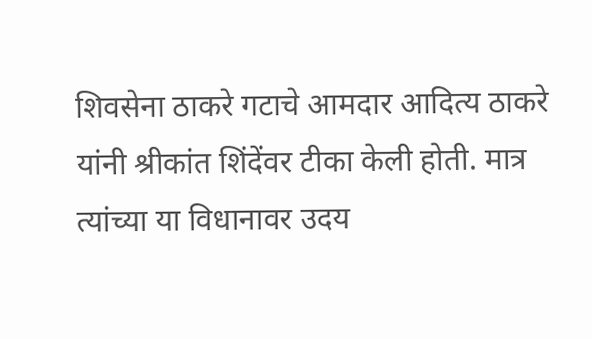शिवसेना ठाकरे गटाचे आमदार आदित्य ठाकरे यांनी श्रीकांत शिंदेंवर टीका केली होती. मात्र त्यांच्या या विधानावर उदय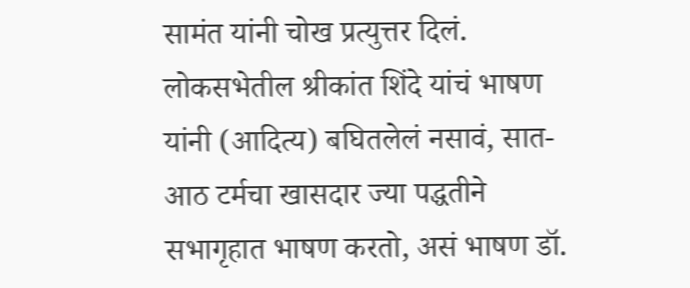सामंत यांनी चोख प्रत्युत्तर दिलं. लोकसभेतील श्रीकांत शिंदे यांचं भाषण यांनी (आदित्य) बघितलेलं नसावं, सात-आठ टर्मचा खासदार ज्या पद्धतीने सभागृहात भाषण करतो, असं भाषण डॉ.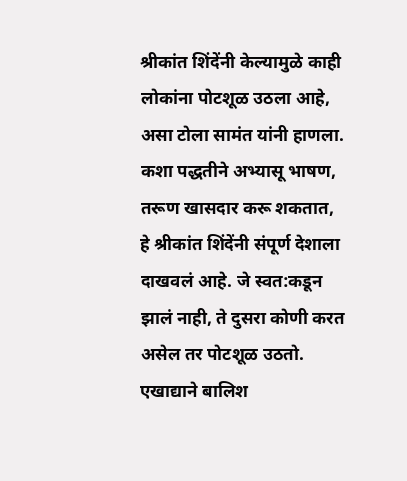श्रीकांत शिंदेंनी केल्यामुळे काही लोकांना पोटशूळ उठला आहे, असा टोला सामंत यांनी हाणला. कशा पद्धतीने अभ्यासू भाषण, तरूण खासदार करू शकतात, हे श्रीकांत शिंदेंनी संपूर्ण देशाला दाखवलं आहे. जे स्वत:कडून झालं नाही, ते दुसरा कोणी करत असेल तर पोटशूळ उठतो. एखाद्याने बालिश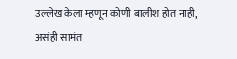उल्लेख केला म्हणून कोणी बालीश होत नाही, असंही सामंत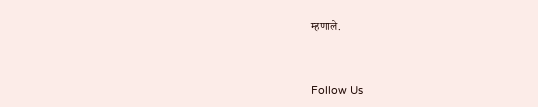म्हणाले.



Follow Us